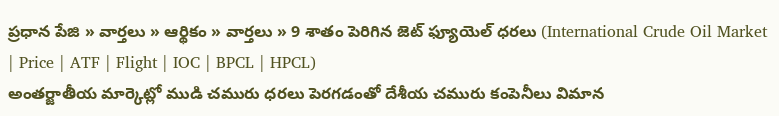ప్రధాన పేజి » వార్తలు » ఆర్థికం » వార్తలు » 9 శాతం పెరిగిన జెట్ ఫ్యూయెల్ ధరలు (International Crude Oil Market | Price | ATF | Flight | IOC | BPCL | HPCL)
అంతర్జాతీయ మార్కెట్లో ముడి చమురు ధరలు పెరగడంతో దేశీయ చమురు కంపెనీలు విమాన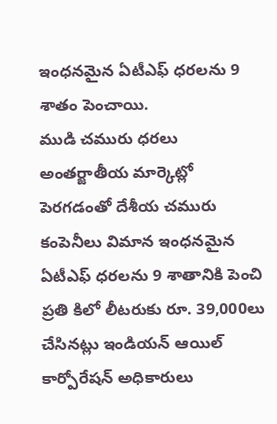ఇంధనమైన ఏటీఎఫ్ ధరలను 9 శాతం పెంచాయి.
ముడి చమురు ధరలు అంతర్జాతీయ మార్కెట్లో పెరగడంతో దేశీయ చమురు కంపెనీలు విమాన ఇంధనమైన ఏటీఎఫ్ ధరలను 9 శాతానికి పెంచి ప్రతి కిలో లీటరుకు రూ. 39,000లు చేసినట్లు ఇండియన్ ఆయిల్ కార్పోరేషన్ అధికారులు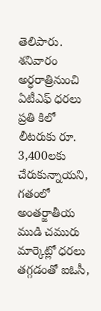తెలిపారు.
శనివారం అర్ధరాత్రినుంచి ఏటీఎఫ్ ధరలు ప్రతి కిలో లీటరుకు రూ. 3,400లకు చేరుకున్నాయని, గతంలో అంతర్జాతీయ ముడి చమురు మార్కెట్లో ధరలు తగ్గడంతో ఐఓసీ,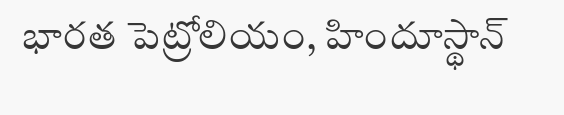భారత పెట్రోలియం, హిందూస్థాన్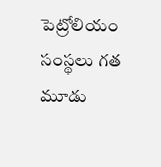పెట్రోలియం సంస్థలు గత మూడు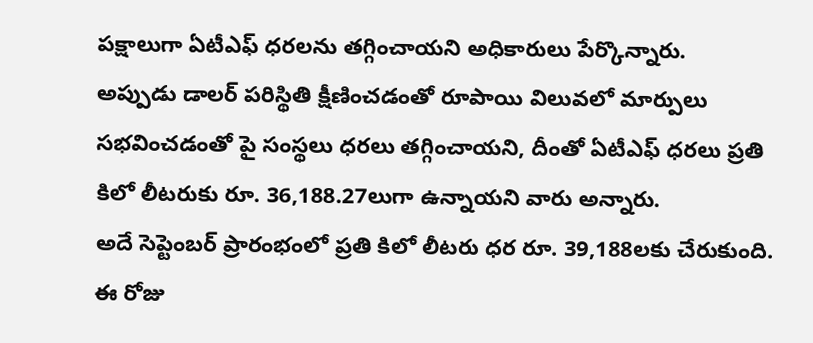పక్షాలుగా ఏటీఎఫ్ ధరలను తగ్గించాయని అధికారులు పేర్కొన్నారు.
అప్పుడు డాలర్ పరిస్థితి క్షీణించడంతో రూపాయి విలువలో మార్పులు సభవించడంతో పై సంస్థలు ధరలు తగ్గించాయని, దీంతో ఏటీఎఫ్ ధరలు ప్రతి కిలో లీటరుకు రూ. 36,188.27లుగా ఉన్నాయని వారు అన్నారు.
అదే సెప్టెంబర్ ప్రారంభంలో ప్రతి కిలో లీటరు ధర రూ. 39,188లకు చేరుకుంది. ఈ రోజు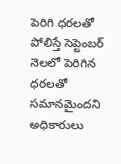పెరిగి ధరలతో పోలిస్తే సెప్టెంబర్ నెలలో పెరిగిన ధరలతో సమానమైందని అధికారులు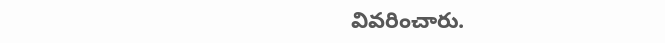వివరించారు.